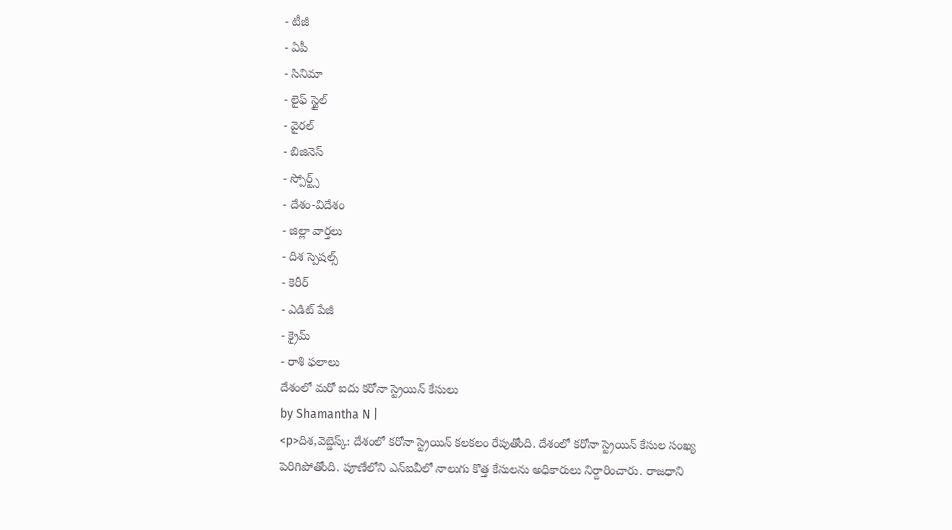- టీజీ
- ఏపీ
- సినిమా
- లైఫ్ స్టైల్
- వైరల్
- బిజినెస్
- స్పోర్ట్స్
- దేశం-విదేశం
- జిల్లా వార్తలు
- దిశ స్పెషల్స్
- కెరీర్
- ఎడిట్ పేజీ
- క్రైమ్
- రాశి ఫలాలు
దేశంలో మరో ఐదు కరోనా స్ట్రెయిన్ కేసులు
by Shamantha N |
<p>దిశ,వెబ్డెస్క్: దేశంలో కరోనా స్ట్రెయిన్ కలకలం రేపుతోంది. దేశంలో కరోనా స్ట్రెయిన్ కేసుల సంఖ్య పెరిగిపోతోంది. పూణేలోని ఎన్ఐవీలో నాలుగు కొత్త కేసులను అధికారులు నిర్దారించారు. రాజధాని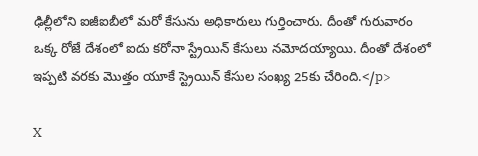ఢిల్లీలోని ఐజీఐబీలో మరో కేసును అధికారులు గుర్తించారు. దీంతో గురువారం ఒక్క రోజే దేశంలో ఐదు కరోనా స్ట్రేయిన్ కేసులు నమోదయ్యాయి. దీంతో దేశంలో ఇప్పటి వరకు మొత్తం యూకే స్ట్రెయిన్ కేసుల సంఖ్య 25కు చేరింది.</p>

X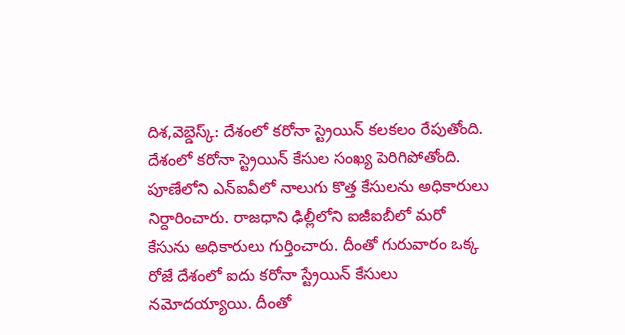దిశ,వెబ్డెస్క్: దేశంలో కరోనా స్ట్రెయిన్ కలకలం రేపుతోంది. దేశంలో కరోనా స్ట్రెయిన్ కేసుల సంఖ్య పెరిగిపోతోంది. పూణేలోని ఎన్ఐవీలో నాలుగు కొత్త కేసులను అధికారులు నిర్దారించారు. రాజధాని ఢిల్లీలోని ఐజీఐబీలో మరో కేసును అధికారులు గుర్తించారు. దీంతో గురువారం ఒక్క రోజే దేశంలో ఐదు కరోనా స్ట్రేయిన్ కేసులు నమోదయ్యాయి. దీంతో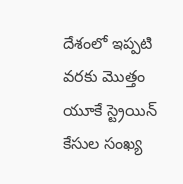దేశంలో ఇప్పటి వరకు మొత్తం యూకే స్ట్రెయిన్ కేసుల సంఖ్య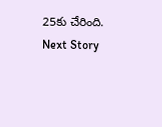25కు చేరింది.
Next Story